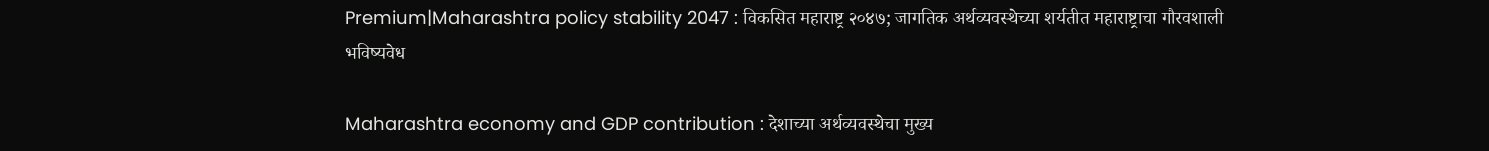Premium|Maharashtra policy stability 2047 : विकसित महाराष्ट्र २०४७; जागतिक अर्थव्यवस्थेच्या शर्यतीत महाराष्ट्राचा गौरवशाली भविष्यवेध

Maharashtra economy and GDP contribution : देशाच्या अर्थव्यवस्थेचा मुख्य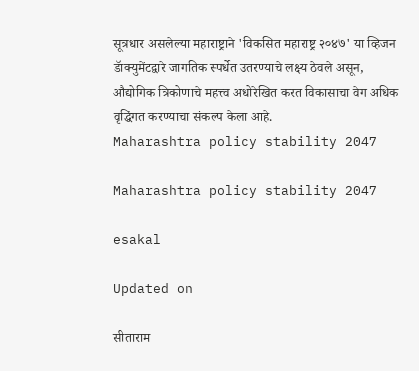सूत्रधार असलेल्या महाराष्ट्राने 'विकसित महाराष्ट्र २०४७' या व्हिजन डॅाक्युमेंटद्वारे जागतिक स्पर्धेत उतरण्याचे लक्ष्य ठेवले असून, औद्योगिक त्रिकोणाचे महत्त्व अधोरेखित करत विकासाचा वेग अधिक वृद्धिंगत करण्याचा संकल्प केला आहे.
Maharashtra policy stability 2047

Maharashtra policy stability 2047

esakal

Updated on

सीताराम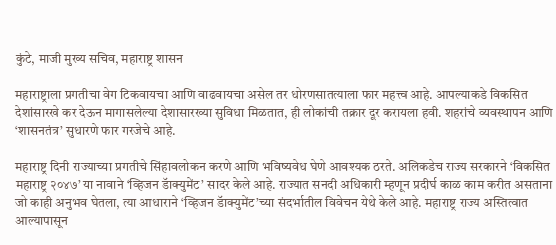कुंटे, माजी मुख्य सचिव, महाराष्ट्र शासन

महाराष्ट्राला प्रगतीचा वेग टिकवायचा आणि वाढवायचा असेल तर धोरणसातत्याला फार महत्त्व आहे. आपल्याकडे विकसित देशांसारखे कर देऊन मागासलेल्या देशासारख्या सुविधा मिळतात, ही लोकांची तक्रार दूर करायला हवी. शहरांचे व्यवस्थापन आणि ‘शासनतंत्र’ सुधारणे फार गरजेचे आहे.

महाराष्ट्र दिनी राज्याच्या प्रगतीचे सिंहावलोकन करणे आणि भविष्यवेध घेणे आवश्यक ठरते. अलिकडेच राज्य सरकारने ‘विकसित महाराष्ट्र २०४७’ या नावाने ‘व्हिजन डॅाक्युमेंट’ सादर केले आहे. राज्यात सनदी अधिकारी म्हणून प्रदीर्घ काळ काम करीत असताना जो काही अनुभव घेतला, त्या आधाराने ‘व्हिजन डॅाक्युमेंट’च्या संदर्भातील विवेचन येथे केले आहे. महाराष्ट्र राज्य अस्तित्वात आल्यापासून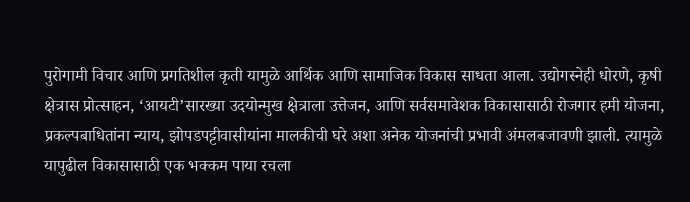पुरोगामी विचार आणि प्रगतिशील कृती यामुळे आर्थिक आणि सामाजिक विकास साधता आला. उद्योगस्नेही धोरणे, कृषी क्षेत्रास प्रोत्साहन, ‘आयटी’सारख्या उदयोन्मुख क्षेत्राला उत्तेजन, आणि सर्वसमावेशक विकासासाठी रोजगार हमी योजना, प्रकल्पबाधितांना न्याय, झोपडपट्टीवासीयांना मालकीची घरे अशा अनेक योजनांची प्रभावी अंमलबजावणी झाली. त्यामुळे यापुढील विकासासाठी एक भक्कम पाया रचला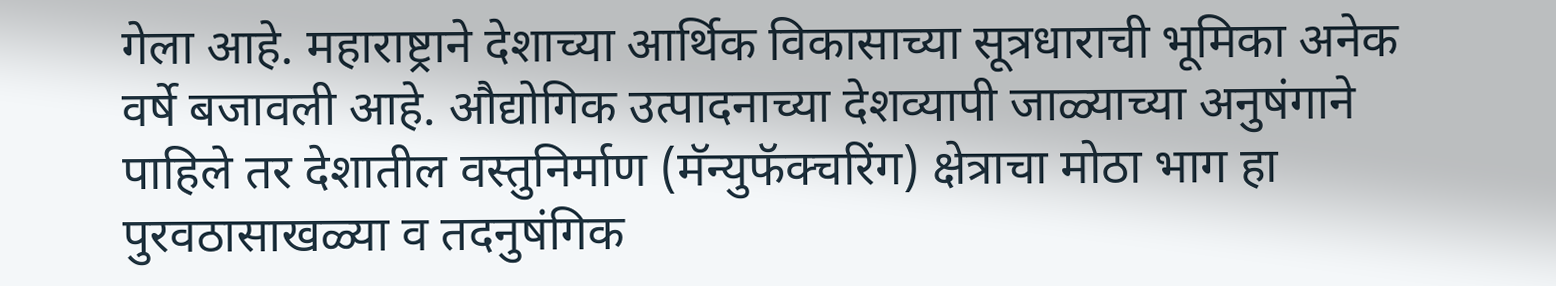गेला आहे. महाराष्ट्राने देशाच्या आर्थिक विकासाच्या सूत्रधाराची भूमिका अनेक वर्षे बजावली आहे. औद्योगिक उत्पादनाच्या देशव्यापी जाळ्याच्या अनुषंगाने पाहिले तर देशातील वस्तुनिर्माण (मॅन्युफॅक्चरिंग) क्षेत्राचा मोठा भाग हा पुरवठासाखळ्या व तदनुषंगिक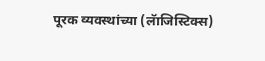पूरक व्यवस्थांच्या (लॅाजिस्टिक्स)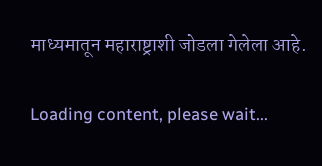माध्यमातून महाराष्ट्राशी जोडला गेलेला आहे.

Loading content, please wait...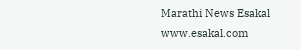Marathi News Esakal
www.esakal.com